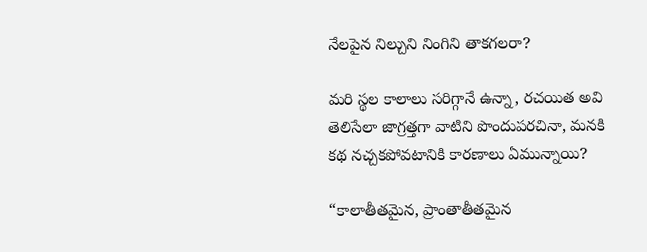నేలపైన నిల్చుని నింగిని తాకగలరా?

మరి స్థల కాలాలు సరిగ్గానే ఉన్నా, రచయిత అవి తెలిసేలా జాగ్రత్తగా వాటిని పొందుపరచినా, మనకి కథ నచ్చకపోవటానికి కారణాలు ఏమున్నాయి?

“కాలాతీతమైన, ప్రాంతాతీతమైన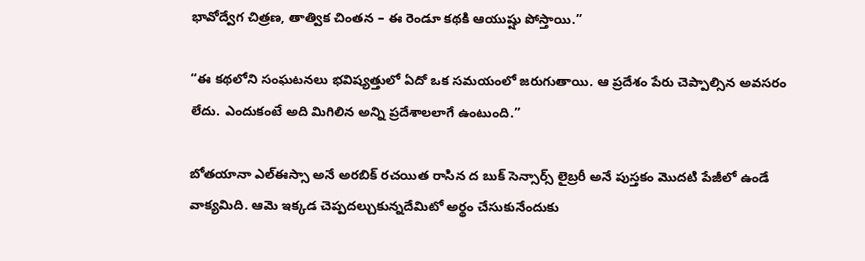భావోద్వేగ చిత్రణ, తాత్విక చింతన – ఈ రెండూ కథకి ఆయుష్షు పోస్తాయి.”

“ఈ కథలోని సంఘటనలు భవిష్యత్తులో ఏదో ఒక సమయంలో జరుగుతాయి. ఆ ప్రదేశం పేరు చెప్పాల్సిన అవసరం లేదు. ఎందుకంటే అది మిగిలిన అన్ని ప్రదేశాలలాగే ఉంటుంది.”

బోతయానా ఎల్ఈస్సా అనే అరబిక్ రచయిత రాసిన ద బుక్ సెన్సార్స్ లైబ్రరీ అనే పుస్తకం మొదటి పేజీలో ఉండే వాక్యమిది. ఆమె ఇక్కడ చెప్పదల్చుకున్నదేమిటో అర్థం చేసుకునేందుకు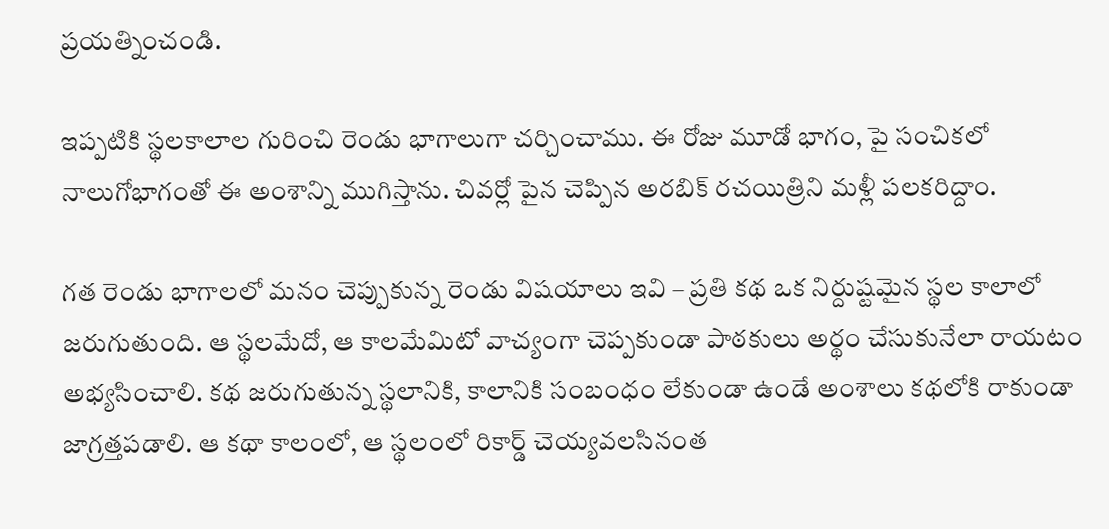ప్రయత్నించండి.

ఇప్పటికి స్థలకాలాల గురించి రెండు భాగాలుగా చర్చించాము. ఈ రోజు మూడో భాగం, పై సంచికలో నాలుగోభాగంతో ఈ అంశాన్ని ముగిస్తాను. చివర్లో పైన చెప్పిన అరబిక్ రచయిత్రిని మళ్లీ పలకరిద్దాం.

గత రెండు భాగాలలో మనం చెప్పుకున్న రెండు విషయాలు ఇవి – ప్రతి కథ ఒక నిర్దుష్టమైన స్థల కాలాలో జరుగుతుంది. ఆ స్థలమేదో, ఆ కాలమేమిటో వాచ్యంగా చెప్పకుండా పాఠకులు అర్థం చేసుకునేలా రాయటం అభ్యసించాలి. కథ జరుగుతున్న స్థలానికి, కాలానికి సంబంధం లేకుండా ఉండే అంశాలు కథలోకి రాకుండా జాగ్రత్తపడాలి. ఆ కథా కాలంలో, ఆ స్థలంలో రికార్డ్ చెయ్యవలసినంత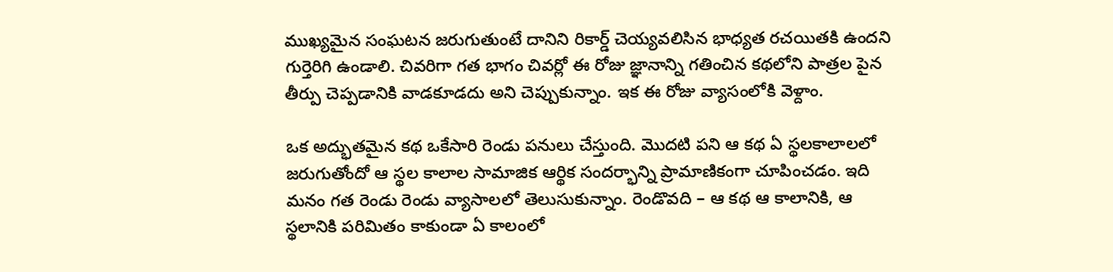ముఖ్యమైన సంఘటన జరుగుతుంటే దానిని రికార్డ్ చెయ్యవలిసిన భాధ్యత రచయితకి ఉందని గుర్తెరిగి ఉండాలి. చివరిగా గత భాగం చివర్లో ఈ రోజు జ్ఞానాన్ని గతించిన కథలోని పాత్రల పైన తీర్పు చెప్పడానికి వాడకూడదు అని చెప్పుకున్నాం. ఇక ఈ రోజు వ్యాసంలోకి వెళ్దాం.

ఒక అద్భుతమైన కథ ఒకేసారి రెండు పనులు చేస్తుంది. మొదటి పని ఆ కథ ఏ స్థలకాలాలలో జరుగుతోందో ఆ స్థల కాలాల సామాజిక ఆర్థిక సందర్భాన్ని ప్రామాణికంగా చూపించడం. ఇది మనం గత రెండు రెండు వ్యాసాలలో తెలుసుకున్నాం. రెండొవది – ఆ కథ ఆ కాలానికి, ఆ స్థలానికి పరిమితం కాకుండా ఏ కాలంలో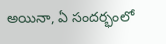అయినా, ఏ సందర్భంలో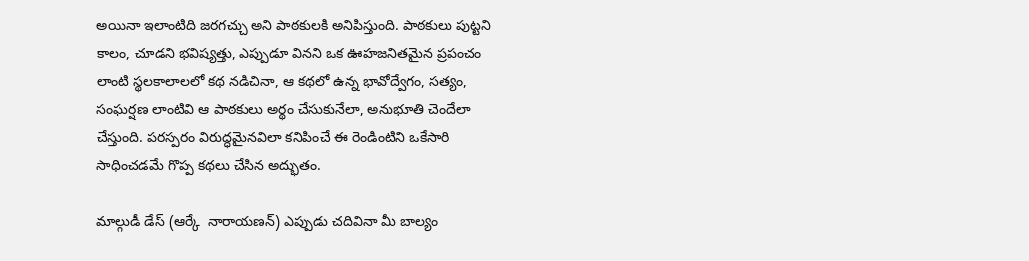అయినా ఇలాంటిది జరగచ్చు అని పాఠకులకి అనిపిస్తుంది. పాఠకులు పుట్టని కాలం, చూడని భవిష్యత్తు, ఎప్పుడూ వినని ఒక ఊహజనితమైన ప్రపంచం లాంటి స్థలకాలాలలో కథ నడిచినా, ఆ కథలో ఉన్న భావోద్వేగం, సత్యం, సంఘర్షణ లాంటివి ఆ పాఠకులు అర్థం చేసుకునేలా, అనుభూతి చెందేలా చేస్తుంది. పరస్పరం విరుద్ధమైనవిలా కనిపించే ఈ రెండింటిని ఒకేసారి సాధించడమే గొప్ప కథలు చేసిన అద్భుతం.

మాల్గుడీ డేస్ (ఆర్కే  నారాయణన్) ఎప్పుడు చదివినా మీ బాల్యం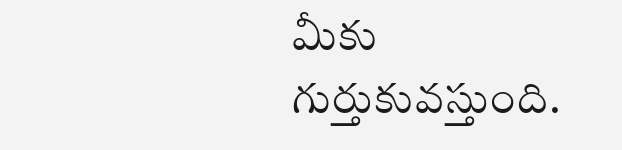మీకు గుర్తుకువస్తుంది.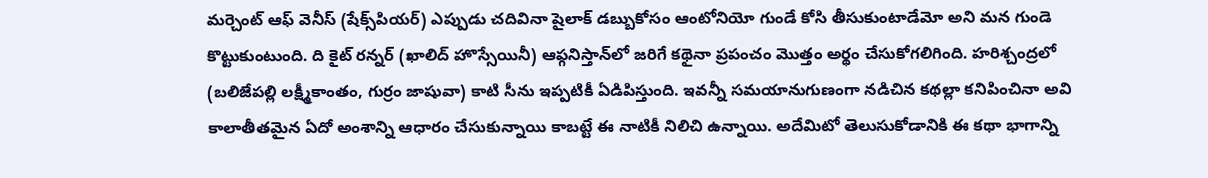మర్చెంట్ ఆఫ్ వెనీస్ (షేక్స్‌పియర్) ఎప్పుడు చదివినా షైలాక్ డబ్బుకోసం ఆంటోనియో గుండే కోసి తీసుకుంటాడేమో అని మన గుండె కొట్టుకుంటుంది. ది కైట్ రన్నర్ (ఖాలిద్ హొస్సేయినీ) ఆఫ్గనిస్తాన్‌లో జరిగే కథైనా ప్రపంచం మొత్తం అర్థం చేసుకోగలిగింది. హరిశ్చంద్రలో (బలిజేపల్లి లక్ష్మీకాంతం, గుర్రం జాషువా) కాటి సీను ఇప్పటికీ ఏడిపిస్తుంది. ఇవన్నీ సమయానుగుణంగా నడిచిన కథల్లా కనిపించినా అవి కాలాతీతమైన ఏదో అంశాన్ని ఆధారం చేసుకున్నాయి కాబట్టే ఈ నాటికీ నిలిచి ఉన్నాయి. అదేమిటో తెలుసుకోడానికి ఈ కథా భాగాన్ని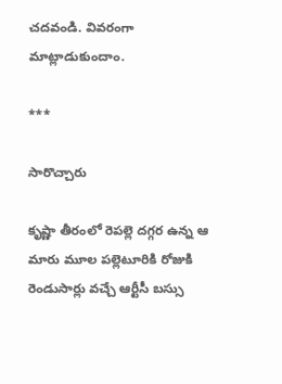చదవండి. వివరంగా మాట్లాడుకుందాం.

***

సారొచ్చారు

కృష్ణా తీరంలో రెపల్లె దగ్గర ఉన్న ఆ మారు మూల పల్లెటూరికి రోజుకి రెండుసార్లు వచ్చే ఆర్టీసీ బస్సు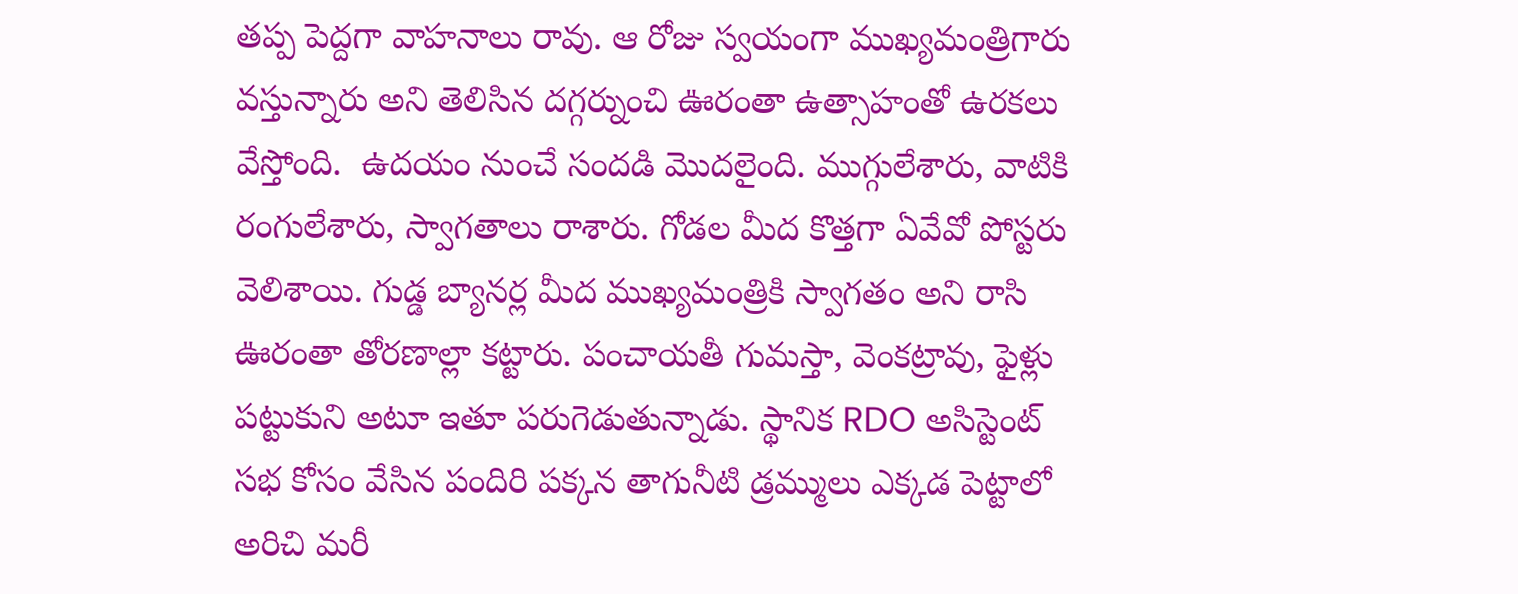తప్ప పెద్దగా వాహనాలు రావు. ఆ రోజు స్వయంగా ముఖ్యమంత్రిగారు వస్తున్నారు అని తెలిసిన దగ్గర్నుంచి ఊరంతా ఉత్సాహంతో ఉరకలు వేస్తోంది.  ఉదయం నుంచే సందడి మొదలైంది. ముగ్గులేశారు, వాటికి రంగులేశారు, స్వాగతాలు రాశారు. గోడల మీద కొత్తగా ఏవేవో పోస్టరు వెలిశాయి. గుడ్డ బ్యానర్ల మీద ముఖ్యమంత్రికి స్వాగతం అని రాసి ఊరంతా తోరణాల్లా కట్టారు. పంచాయతీ గుమస్తా, వెంకట్రావు, ఫైళ్లు పట్టుకుని అటూ ఇతూ పరుగెడుతున్నాడు. స్థానిక RDO అసిస్టెంట్ సభ కోసం వేసిన పందిరి పక్కన తాగునీటి డ్రమ్ములు ఎక్కడ పెట్టాలో అరిచి మరీ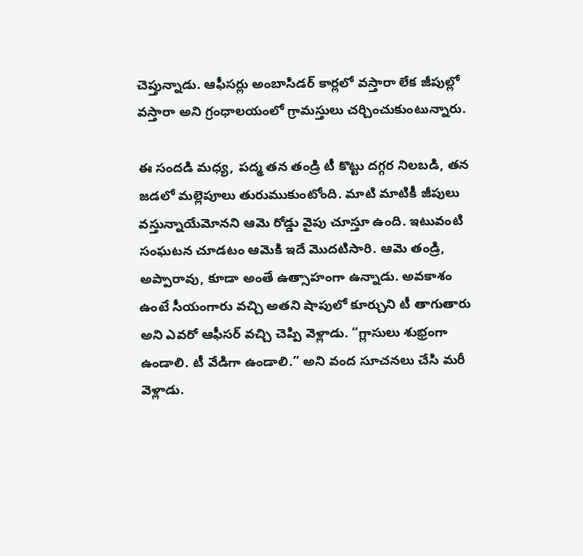చెప్తున్నాడు. ఆఫీసర్లు అంబాసిడర్ కార్లలో వస్తారా లేక జీపుల్లో వస్తారా అని గ్రంధాలయంలో గ్రామస్తులు చర్చించుకుంటున్నారు.

ఈ సందడి మధ్య, పద్మ తన తండ్రి టీ కొట్టు దగ్గర నిలబడి, తన జడలో మల్లెపూలు తురుముకుంటోంది. మాటి మాటికీ జీపులు వస్తున్నాయేమోనని ఆమె రోడ్డు వైపు చూస్తూ ఉంది. ఇటువంటి సంఘటన చూడటం ఆమెకి ఇదే మొదటిసారి. ఆమె తండ్రి, అప్పారావు, కూడా అంతే ఉత్సాహంగా ఉన్నాడు. అవకాశం ఉంటే సీయంగారు వచ్చి అతని షాపులో కూర్చుని టీ తాగుతారు అని ఎవరో ఆఫీసర్ వచ్చి చెప్పి వెళ్లాడు. “గ్లాసులు శుభ్రంగా ఉండాలి. టీ వేడిగా ఉండాలి.” అని వంద సూచనలు చేసి మరీ వెళ్లాడు.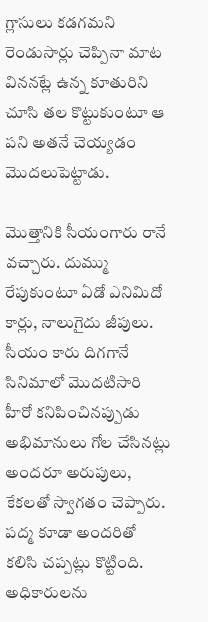గ్లాసులు కడగమని రెండుసార్లు చెప్పినా మాట విననట్లే ఉన్న కూతురిని చూసి తల కొట్టుకుంటూ ఆ పని అతనే చెయ్యడం మొదలుపెట్టాడు.

మొత్తానికి సీయంగారు రానే వచ్చారు. దుమ్ము రేపుకుంటూ ఏడో ఎనిమిదో కార్లు, నాలుగైదు జీపులు. సీయం కారు దిగగానే సినిమాలో మొదటిసారి హీరో కనిపించినప్పుడు అభిమానులు గోల చేసినట్లు అందరూ అరుపులు, కేకలతో స్వాగతం చెప్పారు. పద్మ కూడా అందరితో కలిసి చప్పట్లు కొట్టింది. అధికారులను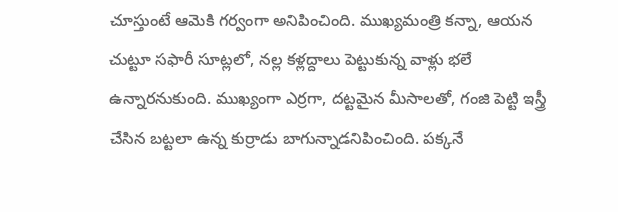చూస్తుంటే ఆమెకి గర్వంగా అనిపించింది. ముఖ్యమంత్రి కన్నా, ఆయన చుట్టూ సఫారీ సూట్లలో, నల్ల కళ్లద్దాలు పెట్టుకున్న వాళ్లు భలే ఉన్నారనుకుంది. ముఖ్యంగా ఎర్రగా, దట్టమైన మీసాలతో, గంజి పెట్టి ఇస్త్రీ చేసిన బట్టలా ఉన్న కుర్రాడు బాగున్నాడనిపించింది. పక్కనే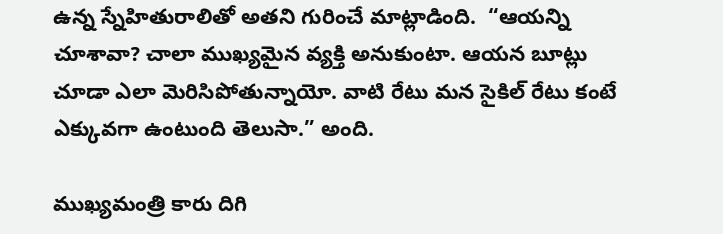ఉన్న స్నేహితురాలితో అతని గురించే మాట్లాడింది.  “ఆయన్ని చూశావా? చాలా ముఖ్యమైన వ్యక్తి అనుకుంటా. ఆయన బూట్లు చూడా ఎలా మెరిసిపోతున్నాయో. వాటి రేటు మన సైకిల్ రేటు కంటే ఎక్కువగా ఉంటుంది తెలుసా.” అంది.

ముఖ్యమంత్రి కారు దిగి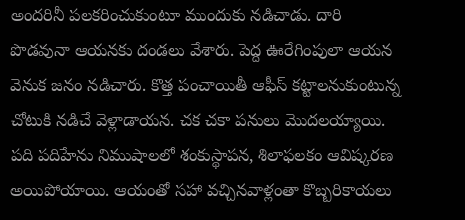అందరినీ పలకరించుకుంటూ ముందుకు నడిచాడు. దారి పొడవునా ఆయనకు దండలు వేశారు. పెద్ద ఊరేగింపులా ఆయన వెనుక జనం నడిచారు. కొత్త పంచాయితీ ఆఫీస్ కట్టాలనుకుంటున్న చోటుకి నడిచే వెళ్లాడాయన. చక చకా పనులు మొదలయ్యాయి. పది పదిహేను నిముషాలలో శంకుస్థాపన, శిలాఫలకం ఆవిష్కరణ అయిపోయాయి. ఆయంతో సహా వచ్చినవాళ్లంతా కొబ్బరికాయలు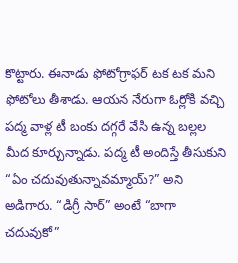కొట్టారు. ఈనాడు ఫోటోగ్రాఫర్ టక టక మని ఫోటోలు తీశాడు. ఆయన నేరుగా ఓర్లోకి వచ్చి పద్మ వాళ్ల టీ బంకు దగ్గరే వేసి ఉన్న బల్లల మీద కూర్చున్నాడు. పద్మ టీ అందిస్తే తీసుకుని “ఏం చదువుతున్నావమ్మాయ్?” అని అడిగారు. “డిగ్రీ సార్” అంటే “బాగా చదువుకో”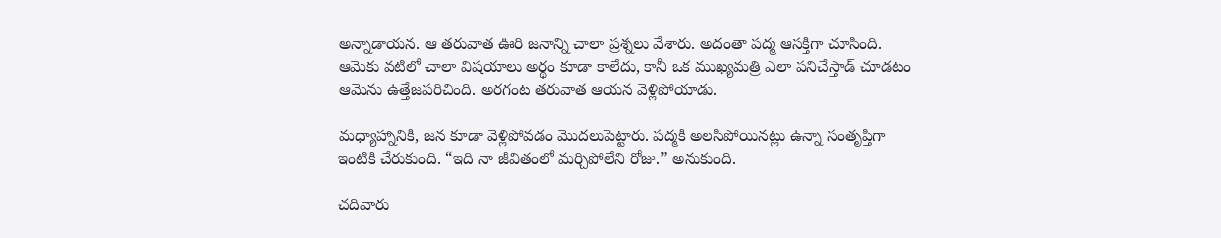అన్నాడాయన. ఆ తరువాత ఊరి జనాన్ని చాలా ప్రశ్నలు వేశారు. అదంతా పద్మ ఆసక్తిగా చూసింది. ఆమెకు వటిలో చాలా విషయాలు అర్థం కూడా కాలేదు, కానీ ఒక ముఖ్యమత్రి ఎలా పనిచేస్తాడ్ చూడటం ఆమెను ఉత్తేజపరిచింది. అరగంట తరువాత ఆయన వెళ్లిపోయాడు.

మధ్యాహ్నానికి, జన కూడా వెళ్లిపోవడం మొదలుపెట్టారు. పద్మకి అలసిపోయినట్లు ఉన్నా సంతృప్తిగా ఇంటికి చేరుకుంది. “ఇది నా జీవితంలో మర్చిపోలేని రోజు.” అనుకుంది.

చదివారు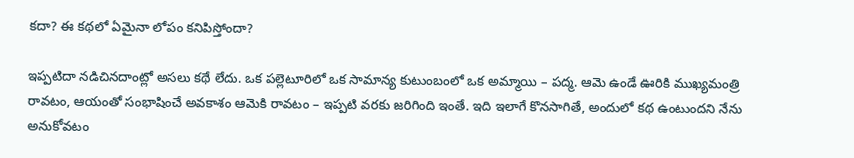కదా? ఈ కథలో ఏమైనా లోపం కనిపిస్తోందా?

ఇప్పటిదా నడిచినదాంట్లో అసలు కథే లేదు. ఒక పల్లెటూరిలో ఒక సామాన్య కుటుంబంలో ఒక అమ్మాయి – పద్మ. ఆమె ఉండే ఊరికి ముఖ్యమంత్రి రావటం, ఆయంతో సంభాషించే అవకాశం ఆమెకి రావటం – ఇప్పటి వరకు జరిగింది ఇంతే. ఇది ఇలాగే కొనసాగితే, అందులో కథ ఉంటుందని నేను అనుకోవటం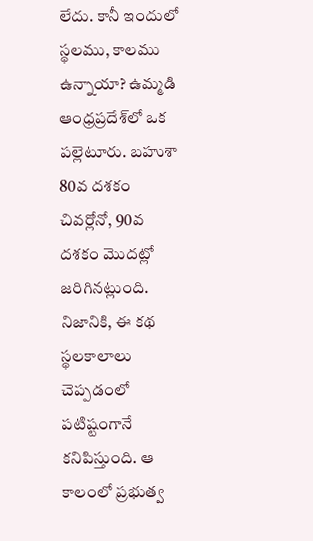లేదు. కానీ ఇందులో స్థలము, కాలము ఉన్నాయా? ఉమ్మడి ఆంధ్రప్రదేశ్‌లో ఒక పల్లెటూరు. బహుశా 80వ దశకం చివర్లోనో, 90వ దశకం మొదట్లో జరిగినట్లుంది. నిజానికి, ఈ కథ స్థలకాలాలు చెప్పడంలో పటిష్టంగానే కనిపిస్తుంది. ఆ కాలంలో ప్రభుత్వ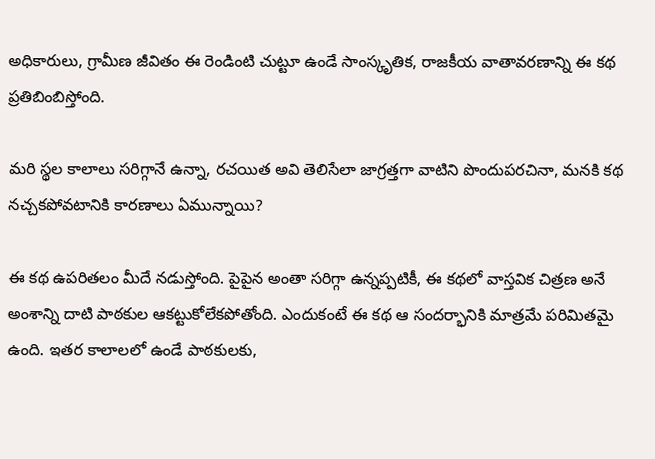అధికారులు, గ్రామీణ జీవితం ఈ రెండింటి చుట్టూ ఉండే సాంస్కృతిక, రాజకీయ వాతావరణాన్ని ఈ కథ ప్రతిబింబిస్తోంది.

మరి స్థల కాలాలు సరిగ్గానే ఉన్నా, రచయిత అవి తెలిసేలా జాగ్రత్తగా వాటిని పొందుపరచినా, మనకి కథ నచ్చకపోవటానికి కారణాలు ఏమున్నాయి?

ఈ కథ ఉపరితలం మీదే నడుస్తోంది. పైపైన అంతా సరిగ్గా ఉన్నప్పటికీ, ఈ కథలో వాస్తవిక చిత్రణ అనే అంశాన్ని దాటి పాఠకుల ఆకట్టుకోలేకపోతోంది. ఎందుకంటే ఈ కథ ఆ సందర్భానికి మాత్రమే పరిమితమై ఉంది. ఇతర కాలాలలో ఉండే పాఠకులకు,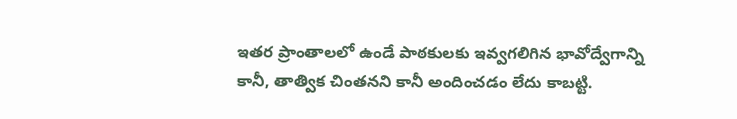ఇతర ప్రాంతాలలో ఉండే పాఠకులకు ఇవ్వగలిగిన భావోద్వేగాన్ని కానీ, తాత్విక చింతనని కానీ అందించడం లేదు కాబట్టి.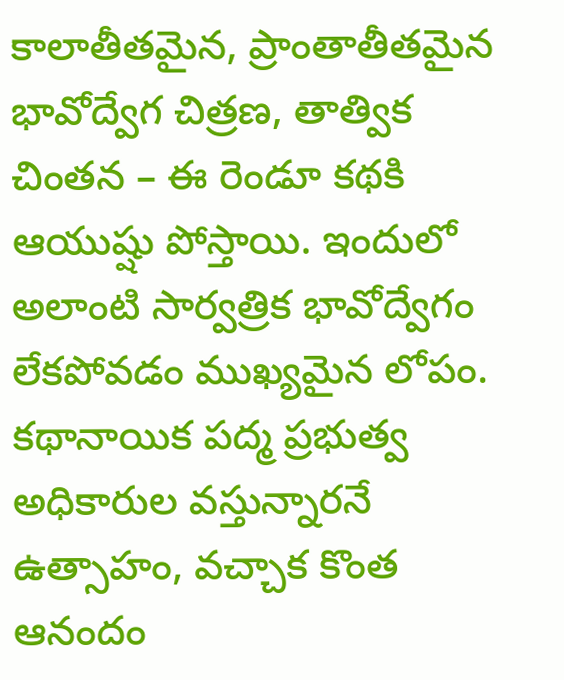కాలాతీతమైన, ప్రాంతాతీతమైన భావోద్వేగ చిత్రణ, తాత్విక చింతన – ఈ రెండూ కథకి ఆయుష్షు పోస్తాయి. ఇందులో అలాంటి సార్వత్రిక భావోద్వేగం లేకపోవడం ముఖ్యమైన లోపం. కథానాయిక పద్మ ప్రభుత్వ అధికారుల వస్తున్నారనే ఉత్సాహం, వచ్చాక కొంత ఆనందం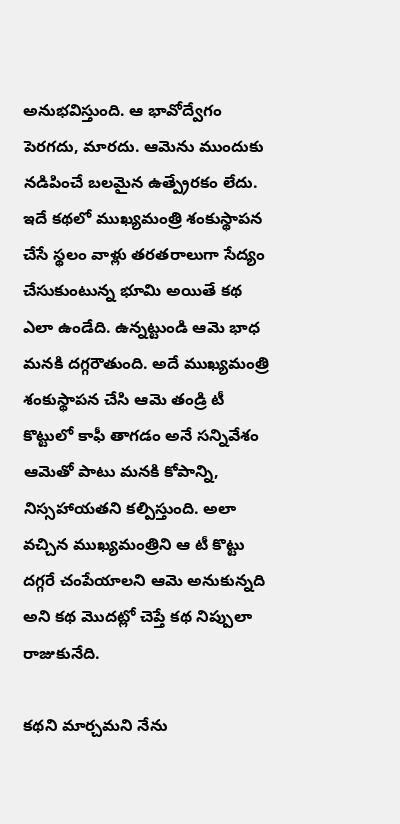అనుభవిస్తుంది. ఆ భావోద్వేగం పెరగదు, మారదు. ఆమెను ముందుకు నడిపించే బలమైన ఉత్ప్రేరకం లేదు. ఇదే కథలో ముఖ్యమంత్రి శంకుస్థాపన చేసే స్థలం వాళ్లు తరతరాలుగా సేద్యం చేసుకుంటున్న భూమి అయితే కథ ఎలా ఉండేది. ఉన్నట్టుండి ఆమె భాధ మనకి దగ్గరౌతుంది. అదే ముఖ్యమంత్రి శంకుస్థాపన చేసి ఆమె తండ్రి టీ కొట్టులో కాఫీ తాగడం అనే సన్నివేశం ఆమెతో పాటు మనకి కోపాన్ని, నిస్సహాయతని కల్పిస్తుంది. అలా వచ్చిన ముఖ్యమంత్రిని ఆ టీ కొట్టు దగ్గరే చంపేయాలని ఆమె అనుకున్నది అని కథ మొదట్లో చెప్తే కథ నిప్పులా రాజుకునేది.

కథని మార్చమని నేను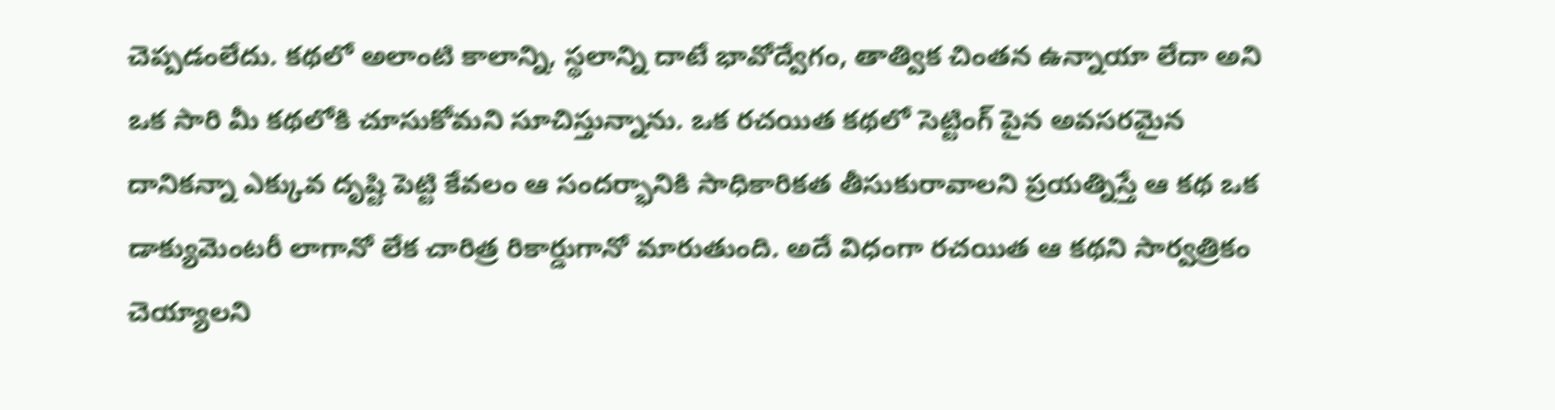చెప్పడంలేదు. కథలో అలాంటి కాలాన్ని, స్థలాన్ని దాటే భావోద్వేగం, తాత్విక చింతన ఉన్నాయా లేదా అని ఒక సారి మీ కథలోకి చూసుకోమని సూచిస్తున్నాను. ఒక రచయిత కథలో సెట్టింగ్ పైన అవసరమైన దానికన్నా ఎక్కువ దృష్టి పెట్టి కేవలం ఆ సందర్భానికి సాధికారికత తీసుకురావాలని ప్రయత్నిస్తే ఆ కథ ఒక డాక్యుమెంటరీ లాగానో లేక చారిత్ర రికార్డుగానో మారుతుంది. అదే విధంగా రచయిత ఆ కథని సార్వత్రికం చెయ్యాలని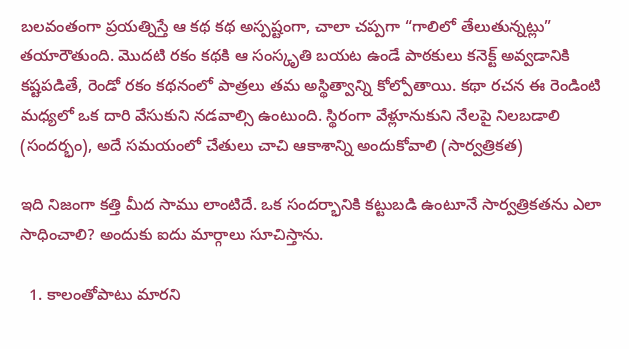బలవంతంగా ప్రయత్నిస్తే ఆ కథ కథ అస్పష్టంగా, చాలా చప్పగా “గాలిలో తేలుతున్నట్లు” తయారౌతుంది. మొదటి రకం కథకి ఆ సంస్కృతి బయట ఉండే పాఠకులు కనెక్ట్ అవ్వడానికి కష్టపడితే, రెండో రకం కథనంలో పాత్రలు తమ అస్థిత్వాన్ని కోల్పోతాయి. కథా రచన ఈ రెండింటి మధ్యలో ఒక దారి వేసుకుని నడవాల్సి ఉంటుంది. స్థిరంగా వేళ్లూనుకుని నేలపై నిలబడాలి (సందర్భం), అదే సమయంలో చేతులు చాచి ఆకాశాన్ని అందుకోవాలి (సార్వత్రికత)

ఇది నిజంగా కత్తి మీద సాము లాంటిదే. ఒక సందర్భానికి కట్టుబడి ఉంటూనే సార్వత్రికతను ఎలా సాధించాలి? అందుకు ఐదు మార్గాలు సూచిస్తాను.

  1. కాలంతోపాటు మారని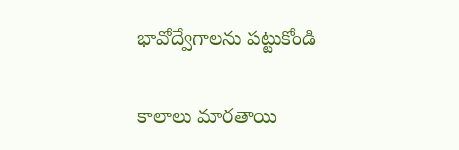భావోద్వేగాలను పట్టుకోండి

కాలాలు మారతాయి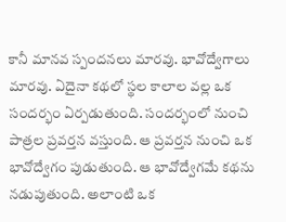కానీ మానవ స్పందనలు మారవు. భావోద్వేగాలు మారవు. ఏదైనా కథలో స్థల కాలాల వల్ల ఒక సందర్భం ఏర్పడుతుంది. సందర్భంలో నుంచి పాత్రల ప్రవర్తన వస్తుంది. ఆ ప్రవర్తన నుంచి ఒక భావోద్వేగం పుడుతుంది. ఆ భావోద్వేగమే కథను నడుపుతుంది. అలాంటి ఒక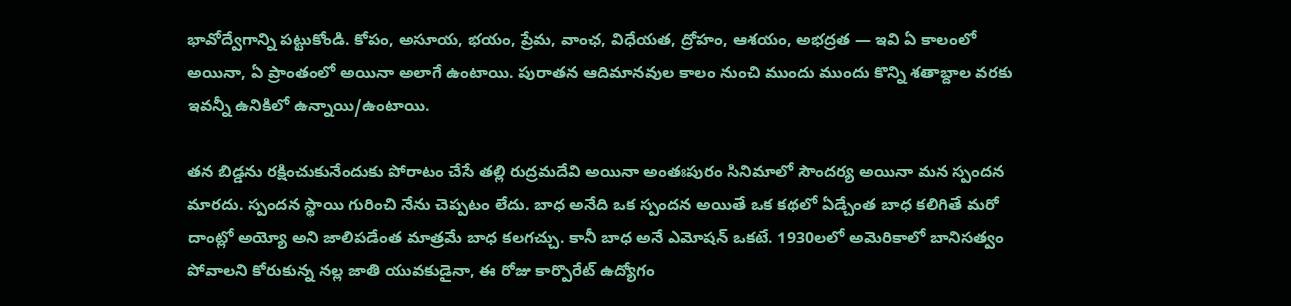భావోద్వేగాన్ని పట్టుకోండి. కోపం, అసూయ, భయం, ప్రేమ, వాంఛ, విధేయత, ద్రోహం, ఆశయం, అభద్రత — ఇవి ఏ కాలంలో అయినా, ఏ ప్రాంతంలో అయినా అలాగే ఉంటాయి. పురాతన ఆదిమానవుల కాలం నుంచి ముందు ముందు కొన్ని శతాబ్దాల వరకు ఇవన్నీ ఉనికిలో ఉన్నాయి/ఉంటాయి.

తన బిడ్డను రక్షించుకునేందుకు పోరాటం చేసే తల్లి రుద్రమదేవి అయినా అంతఃపురం సినిమాలో సౌందర్య అయినా మన స్పందన మారదు. స్పందన స్థాయి గురించి నేను చెప్పటం లేదు. బాధ అనేది ఒక స్పందన అయితే ఒక కథలో ఏడ్చేంత బాధ కలిగితే మరో దాంట్లో అయ్యో అని జాలిపడేంత మాత్రమే బాధ కలగచ్చు. కానీ బాధ అనే ఎమోషన్ ఒకటే. 1930లలో అమెరికాలో బానిసత్వం పోవాలని కోరుకున్న నల్ల జాతి యువకుడైనా, ఈ రోజు కార్పొరేట్ ఉద్యోగం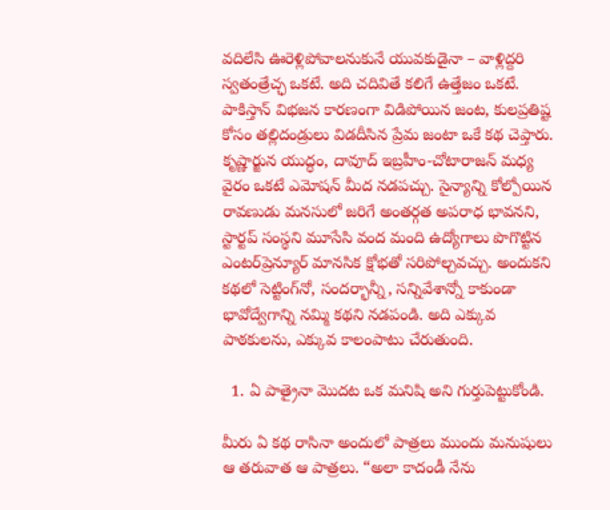వదిలేసి ఊరెళ్లిపోవాలనుకునే యువకుడైనా – వాళ్లిద్దరి స్వతంత్రేచ్ఛ ఒకటే. అది చదివితే కలిగే ఉత్తేజం ఒకటే. పాకిస్తాన్ విభజన కారణంగా విడిపోయిన జంట, కులప్రతిష్ట కోసం తల్లిదండ్రులు విడదీసిన ప్రేమ జంటా ఒకే కథ చెప్తారు. కృష్ణార్జున యుద్ధం, దావూద్ ఇబ్రహీం-చోటారాజన్ మధ్య వైరం ఒకటే ఎమోషన్ మీద నడపచ్చు. సైన్యాన్ని కోల్పోయిన రావణుడు మనసులో జరిగే అంతర్గత అపరాధ భావనని, స్టార్టప్ సంస్థని మూసేసి వంద మంది ఉద్యోగాలు పొగొట్టిన ఎంటర్‌ప్రెన్యూర్ మానసిక క్షోభతో సరిపోల్చవచ్చు. అందుకని కథలో సెట్టింగ్‌నో, సందర్భాన్నీ, సన్నివేశాన్నో కాకుండా భావోద్వేగాన్ని నమ్మి కథని నడపండి. అది ఎక్కువ పాఠకులను, ఎక్కువ కాలంపాటు చేరుతుంది.

  1. ఏ పాత్రైనా మొదట ఒక మనిషి అని గుర్తుపెట్టుకోండి.

మీరు ఏ కథ రాసినా అందులో పాత్రలు ముందు మనుషులు ఆ తరువాత ఆ పాత్రలు. “అలా కాదండీ నేను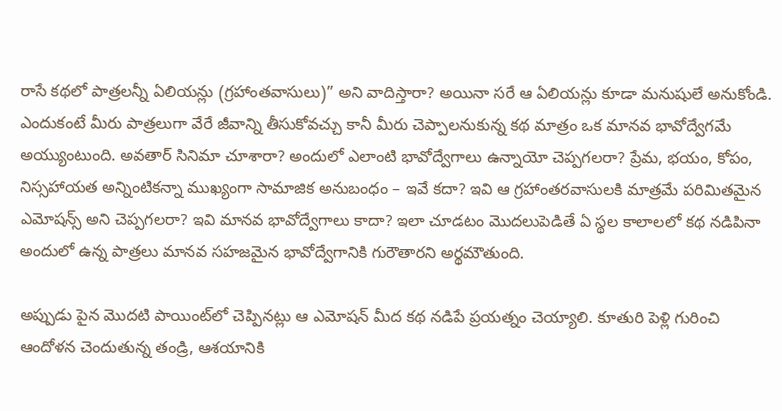రాసే కథలో పాత్రలన్నీ ఏలియన్లు (గ్రహాంతవాసులు)” అని వాదిస్తారా? అయినా సరే ఆ ఏలియన్లు కూడా మనుషులే అనుకోండి. ఎందుకంటే మీరు పాత్రలుగా వేరే జీవాన్ని తీసుకోవచ్చు కానీ మీరు చెప్పాలనుకున్న కథ మాత్రం ఒక మానవ భావోద్వేగమే అయ్యుంటుంది. అవతార్ సినిమా చూశారా? అందులో ఎలాంటి భావోద్వేగాలు ఉన్నాయో చెప్పగలరా? ప్రేమ, భయం, కోపం, నిస్సహాయత అన్నింటికన్నా ముఖ్యంగా సామాజిక అనుబంధం – ఇవే కదా? ఇవి ఆ గ్రహాంతరవాసులకి మాత్రమే పరిమితమైన ఎమోషన్స్ అని చెప్పగలరా? ఇవి మానవ భావోద్వేగాలు కాదా? ఇలా చూడటం మొదలుపెడితే ఏ స్థల కాలాలలో కథ నడిపినా అందులో ఉన్న పాత్రలు మానవ సహజమైన భావోద్వేగానికి గురౌతారని అర్థమౌతుంది.

అప్పుడు పైన మొదటి పాయింట్‌లో చెప్పినట్లు ఆ ఎమోషన్ మీద కథ నడిపే ప్రయత్నం చెయ్యాలి. కూతురి పెళ్లి గురించి ఆందోళన చెందుతున్న తండ్రి, ఆశయానికి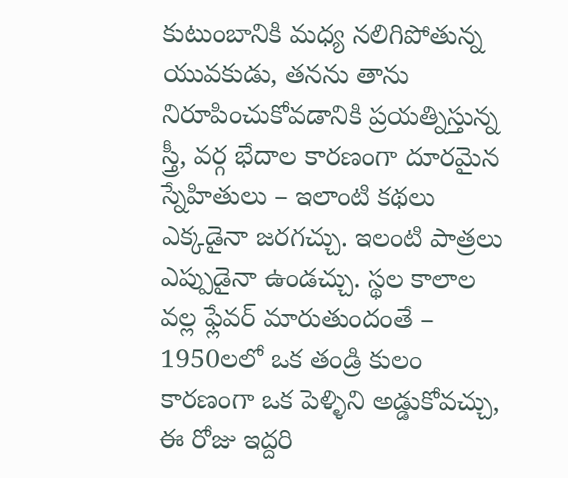కుటుంబానికి మధ్య నలిగిపోతున్న యువకుడు, తనను తాను నిరూపించుకోవడానికి ప్రయత్నిస్తున్న స్త్రీ, వర్గ భేదాల కారణంగా దూరమైన స్నేహితులు – ఇలాంటి కథలు ఎక్కడైనా జరగచ్చు. ఇలంటి పాత్రలు ఎప్పుడైనా ఉండచ్చు. స్థల కాలాల వల్ల ఫ్లేవర్ మారుతుందంతే – 1950లలో ఒక తండ్రి కులం కారణంగా ఒక పెళ్ళిని అడ్డుకోవచ్చు, ఈ రోజు ఇద్దరి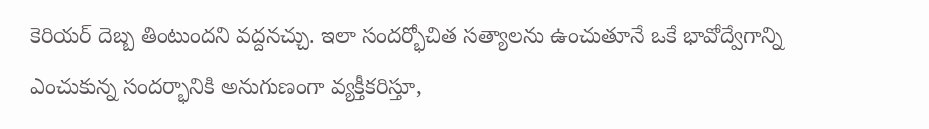కెరియర్ దెబ్బ తింటుందని వద్దనచ్చు. ఇలా సందర్భోచిత సత్యాలను ఉంచుతూనే ఒకే భావోద్వేగాన్ని ఎంచుకున్న సందర్భానికి అనుగుణంగా వ్యక్తీకరిస్తూ,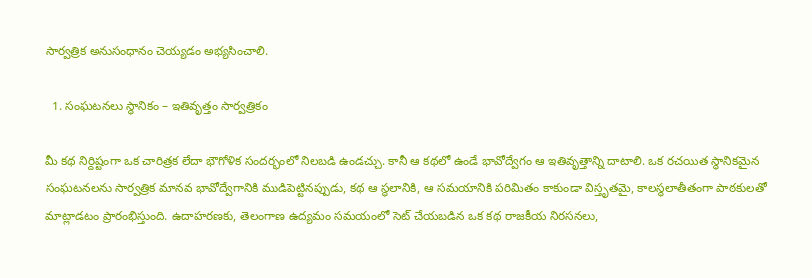సార్వత్రిక అనుసంధానం చెయ్యడం అభ్యసించాలి.

  1. సంఘటనలు స్థానికం – ఇతివృత్తం సార్వత్రికం

మీ కథ నిర్దిష్టంగా ఒక చారిత్రక లేదా భౌగోళిక సందర్భంలో నిలబడి ఉండచ్చు. కానీ ఆ కథలో ఉండే భావోద్వేగం ఆ ఇతివృత్తాన్ని దాటాలి. ఒక రచయిత స్థానికమైన సంఘటనలను సార్వత్రిక మానవ భావోద్వేగానికి ముడిపెట్టినప్పుడు, కథ ఆ స్థలానికి, ఆ సమయానికి పరిమితం కాకుండా విస్తృతమై, కాలస్థలాతీతంగా పాఠకులతో మాట్లాడటం ప్రారంభిస్తుంది. ఉదాహరణకు, తెలంగాణ ఉద్యమం సమయంలో సెట్ చేయబడిన ఒక కథ రాజకీయ నిరసనలు,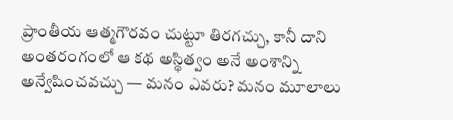ప్రాంతీయ ఆత్మగౌరవం చుట్టూ తిరగచ్చు, కానీ దాని అంతరంగంలో ఆ కథ అస్థిత్వం అనే అంశాన్ని అన్వేషించవచ్చు — మనం ఎవరు? మనం మూలాలు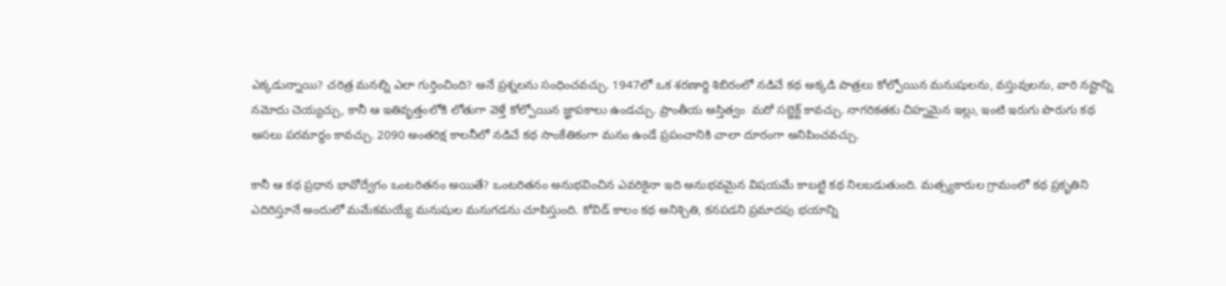ఎక్కడున్నాయి? చరిత్ర మనల్ని ఎలా గుర్తించింది? అనే ప్రశ్నలను సంధించవచ్చు. 1947లో ఒక శరణార్థి శిబిరంలో నడిచే కథ అక్కడి పాత్రలు కోల్పోయిన మనుషులను, వస్తువులను, వారి నష్టాన్ని నమోదు చెయ్యచ్చు, కానీ ఆ ఇతివృత్తంలోకి లోతుగా వెళ్తే కోల్పోయిన జ్ఞాపకాలు ఉండచ్చు. ప్రాంతీయ అస్తిత్వం  మరో సబ్జెక్ట్ కావచ్చు. నాగరికతకు చిహ్నమైన ఇల్లు, ఇంటి ఇరుగు పొరుగు కథ అసలు పరమార్థం కావచ్చు. 2090 అంతరిక్ష కాలనీలో నడిచే కథ సాంకేతికంగా మనం ఉండే ప్రపంచానికి చాలా దూరంగా అనిపించవచ్చు.

కానీ ఆ కథ ప్రధాన భావోద్వేగం ఒంటరితనం అయితే? ఒంటరితనం అనుభవించిన ఎవరికైనా ఇది అనుభవమైన విషయమే కాబట్టి కథ నిలబడుతుంది. మత్స్యకారుల గ్రామంలో కథ ప్రకృతిని ఎదిరిస్తూనే అందులో మమేకమయ్యే మనుషుల మనుగడను చూపిస్తుంది. కోవిడ్ కాలం కథ అనిశ్చితి, కనపడని ప్రమాదపు భయాన్ని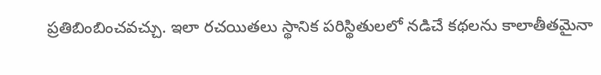ప్రతిబింబించవచ్చు. ఇలా రచయితలు స్థానిక పరిస్థితులలో నడిచే కథలను కాలాతీతమైనా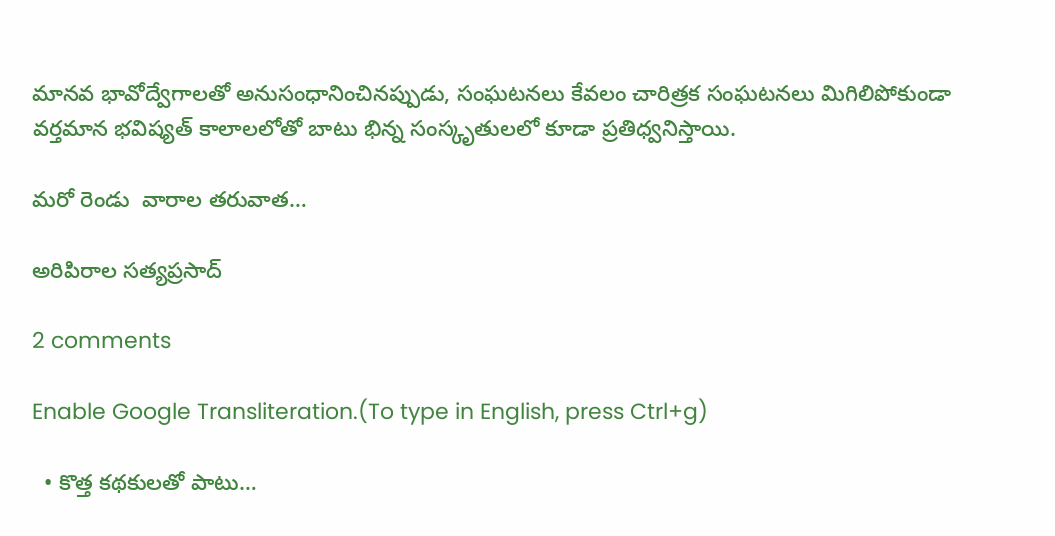మానవ భావోద్వేగాలతో అనుసంధానించినప్పుడు, సంఘటనలు కేవలం చారిత్రక సంఘటనలు మిగిలిపోకుండా వర్తమాన భవిష్యత్ కాలాలలోతో బాటు భిన్న సంస్కృతులలో కూడా ప్రతిధ్వనిస్తాయి.

మరో రెండు  వారాల తరువాత…

అరిపిరాల సత్యప్రసాద్

2 comments

Enable Google Transliteration.(To type in English, press Ctrl+g)

  • కొత్త కథకులతో పాటు…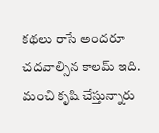కథలు రాసే అందరూ చదవాల్సిన కాలమ్ ఇది. మంచి కృషి చేస్తున్నారు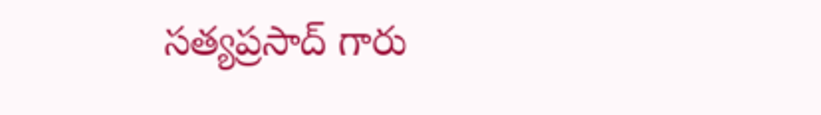సత్యప్రసాద్ గారు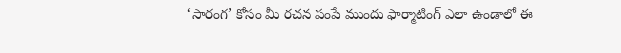‘సారంగ’ కోసం మీ రచన పంపే ముందు ఫార్మాటింగ్ ఎలా ఉండాలో ఈ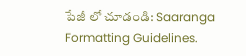పేజీ లో చూడండి: Saaranga Formatting Guidelines.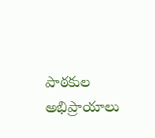పాఠకుల అభిప్రాయాలు